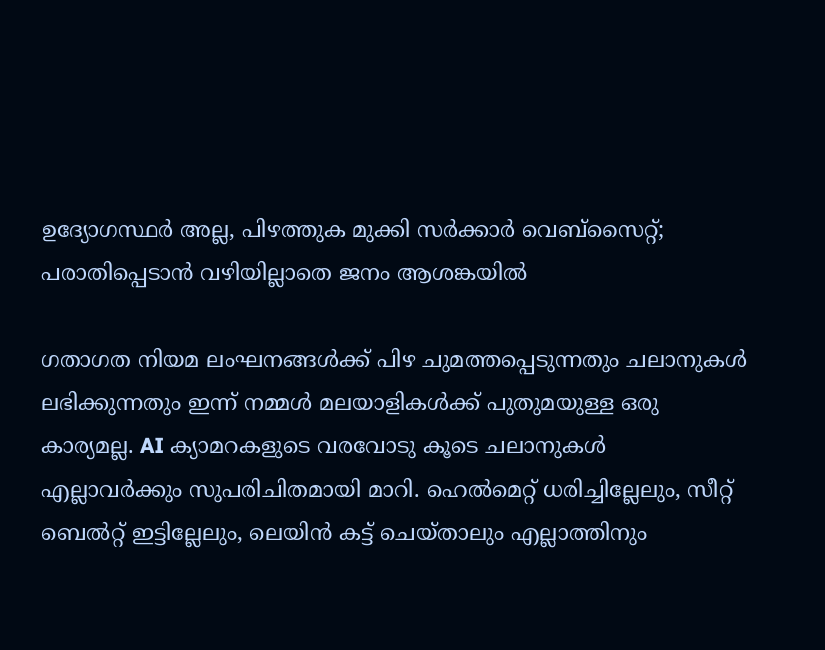ഉദ്യോഗസ്ഥർ അല്ല, പിഴത്തുക മുക്കി സർക്കാർ വെബ്സൈറ്റ്; പരാതിപ്പെടാൻ വഴിയില്ലാതെ ജനം ആശങ്കയിൽ

ഗതാഗത നിയമ ലംഘനങ്ങൾക്ക് പിഴ ചുമത്തപ്പെടുന്നതും ചലാനുകൾ ലഭിക്കുന്നതും ഇന്ന് നമ്മൾ മലയാളികൾക്ക് പുതുമയുള്ള ഒരു കാര്യമല്ല. AI ക്യാമറകളുടെ വരവോടു കൂടെ ചലാനുകൾ എല്ലാവർക്കും സുപരിചിതമായി മാറി. ഹെൽമെറ്റ് ധരിച്ചില്ലേലും, സീറ്റ് ബെൽറ്റ് ഇട്ടില്ലേലും, ലെയിൻ കട്ട് ചെയ്താലും എല്ലാത്തിനും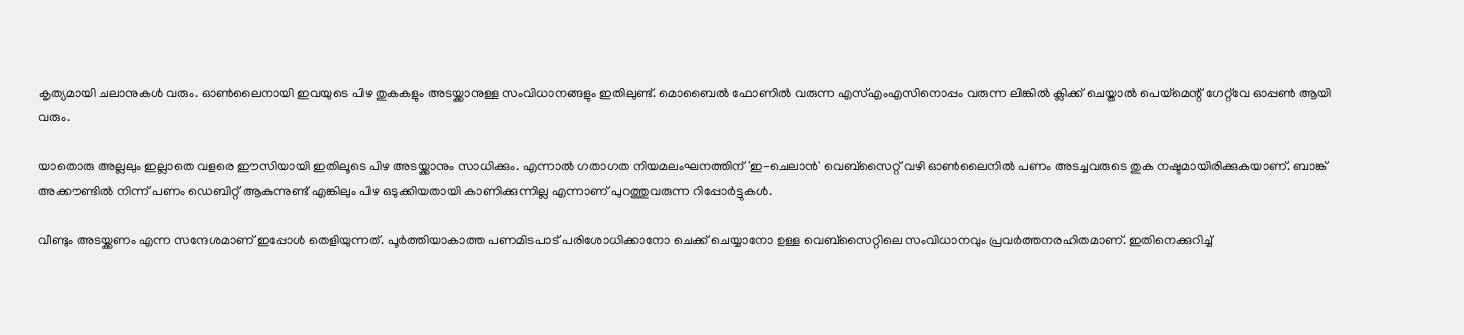കൃത്യമായി ചലാനുകൾ വരും. ഓൺലൈനായി ഇവയുടെ പിഴ തുകകളും അടയ്ക്കാനുള്ള സംവിധാനങ്ങളും ഇതിലുണ്ട്. മൊബൈൽ ഫോണിൽ വരുന്ന എസ്എംഎസിനൊപ്പം വരുന്ന ലിങ്കിൽ ക്ലിക്ക് ചെയ്താൽ പെയ്മെന്റ് ഗേറ്റ്‌വേ ഓപ്പൺ ആയി വരും.

യാതൊരു അല്ലലും ഇല്ലാതെ വളരെ ഈസിയായി ഇതിലൂടെ പിഴ അടയ്ക്കാനും സാധിക്കും. എന്നാൽ ഗതാഗത നിയമലംഘനത്തിന് 'ഇ-ചെലാന്‍' വെബ്‌സൈറ്റ് വഴി ഓണ്‍ലൈനില്‍ പണം അടച്ചവരുടെ തുക നഷ്ടമായിരിക്കുകയാണ്. ബാങ്ക് അക്കൗണ്ടിൽ നിന്ന് പണം ഡെബിറ്റ് ആകുന്നുണ്ട് എങ്കിലും പിഴ ഒടുക്കിയതായി കാണിക്കുന്നില്ല എന്നാണ് പുറത്തുവരുന്ന റിപ്പോർട്ടുകൾ.

വീണ്ടും അടയ്ക്കണം എന്ന സന്ദേശമാണ് ഇപ്പോൾ തെളിയുന്നത്. പൂര്‍ത്തിയാകാത്ത പണമിടപാട് പരിശോധിക്കാനോ ചെക്ക് ചെയ്യാനോ ഉള്ള വെബ്‌സൈറ്റിലെ സംവിധാനവും പ്രവര്‍ത്തനരഹിതമാണ്. ഇതിനെക്കുറിച്ച്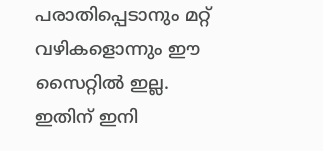പരാതിപ്പെടാനും മറ്റ് വഴികളൊന്നും ഈ സൈറ്റില്‍ ഇല്ല. ഇതിന് ഇനി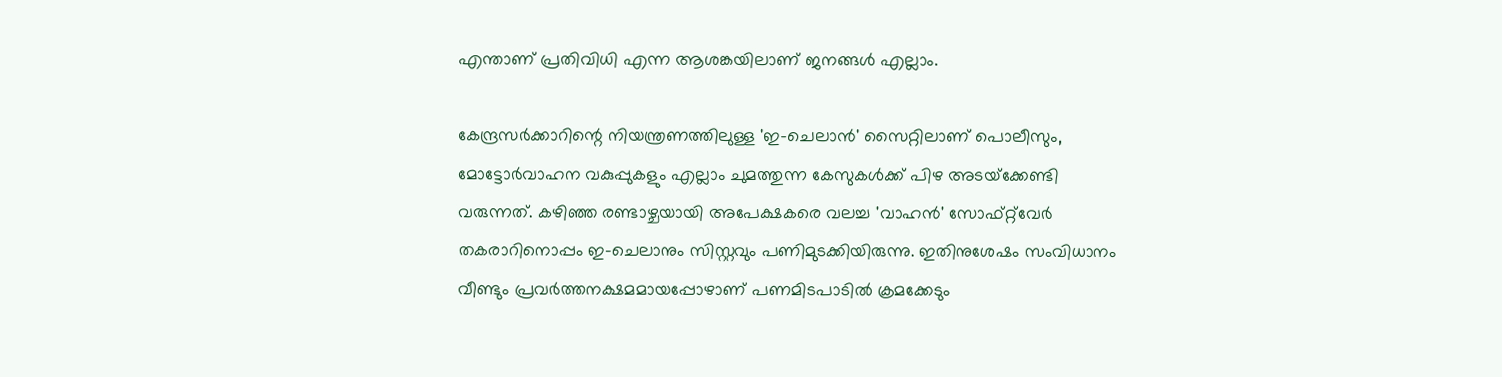എന്താണ് പ്രതിവിധി എന്ന ആശങ്കയിലാണ് ജനങ്ങൾ എല്ലാം.

കേന്ദ്രസര്‍ക്കാറിന്റെ നിയന്ത്രണത്തിലുള്ള 'ഇ-ചെലാന്‍' സൈറ്റിലാണ് പൊലീസും, മോട്ടോര്‍വാഹന വകുപ്പുകളും എല്ലാം ചുമത്തുന്ന കേസുകള്‍ക്ക് പിഴ അടയ്‌ക്കേണ്ടി വരുന്നത്. കഴിഞ്ഞ രണ്ടാഴ്ചയായി അപേക്ഷകരെ വലച്ച 'വാഹന്‍' സോഫ്റ്റ്‌വേര്‍ തകരാറിനൊപ്പം ഇ-ചെലാനും സിസ്റ്റവും പണിമുടക്കിയിരുന്നു. ഇതിനുശേഷം സംവിധാനം വീണ്ടും പ്രവര്‍ത്തനക്ഷമമായപ്പോഴാണ് പണമിടപാടില്‍ ക്രമക്കേടും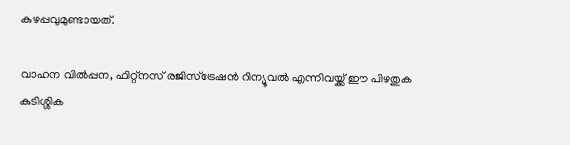കുഴപ്പവുമുണ്ടായത്.

വാഹന വില്‍പ്പന, ഫിറ്റ്‌നസ് രജിസ്‌ട്രേഷന്‍ റിന്യൂവല്‍ എന്നിവയ്ക്ക് ഈ പിഴതുക കുടിശ്ശിക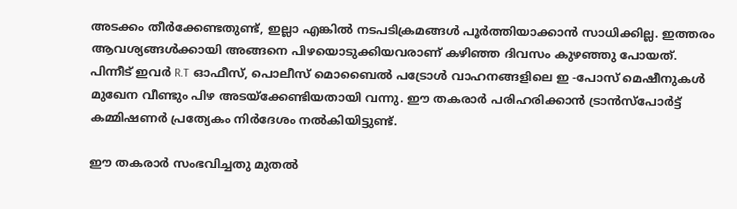അടക്കം തീര്‍ക്കേണ്ടതുണ്ട്, ഇല്ലാ എങ്കിൽ നടപടിക്രമങ്ങൾ പൂർത്തിയാക്കാൻ സാധിക്കില്ല. ഇത്തരം ആവശ്യങ്ങൾക്കായി അങ്ങനെ പിഴയൊടുക്കിയവരാണ് കഴിഞ്ഞ ദിവസം കുഴഞ്ഞു പോയത്. പിന്നീട് ഇവര്‍ R.T ഓഫീസ്, പൊലീസ് മൊബൈല്‍ പട്രോള്‍ വാഹനങ്ങളിലെ ഇ -പോസ് മെഷീനുകൾ മുഖേന വീണ്ടും പിഴ അടയ്‌ക്കേണ്ടിയതായി വന്നു. ഈ തകരാര്‍ പരിഹരിക്കാന്‍ ട്രാന്‍സ്‌പോര്‍ട്ട് കമ്മിഷണര്‍ പ്രത്യേകം നിര്‍ദേശം നല്‍കിയിട്ടുണ്ട്.

ഈ തകരാർ സംഭവിച്ചതു മുതൽ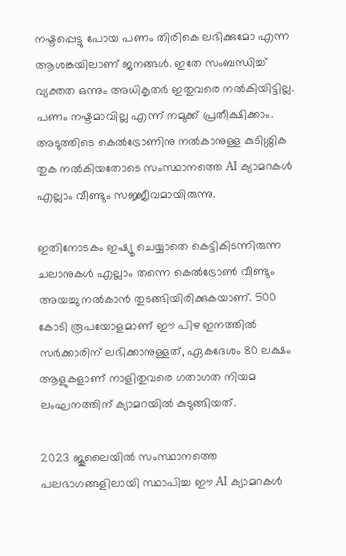നഷ്ടപ്പെട്ടു പോയ പണം തിരികെ ലഭിക്കുമോ എന്ന ആശങ്കയിലാണ് ജനങ്ങൾ. ഇതേ സംബന്ധിച്ച് വ്യക്തത ഒന്നും അധികൃതർ ഇതുവരെ നൽകിയിട്ടില്ല. പണം നഷ്ടമാവില്ല എന്ന് നമുക്ക് പ്രതീക്ഷിക്കാം. അടുത്തിടെ കെൽട്രോണിനു നൽകാനുള്ള കുടിശ്ശിക തുക നൽകിയതോടെ സംസ്ഥാനത്തെ AI ക്യാമറകൾ എല്ലാം വീണ്ടും സജ്ജീവമായിരുന്നു.

ഇതിനോടകം ഇഷ്യൂ ചെയ്യാതെ കെട്ടികിടന്നിരുന്ന ചലാനുകൾ എല്ലാം തന്നെ കെൽട്രോൺ വീണ്ടും അയച്ചു നൽകാൻ തുടങ്ങിയിരിക്കുകയാണ്. 500 കോടി രൂപയോളമാണ് ഈ പിഴ ഇനത്തിൽ സർക്കാരിന് ലഭിക്കാനുള്ളത്, ഏകദേശം 80 ലക്ഷം ആളുകളാണ് നാളിതുവരെ ഗതാഗത നിയമ ലംഘനത്തിന് ക്യാമറയിൽ കുടുങ്ങിയത്.

2023 ജൂലൈയിൽ സംസ്ഥാനത്തെ പലഭാഗങ്ങളിലായി സ്ഥാപിച്ച ഈ AI ക്യാമറകൾ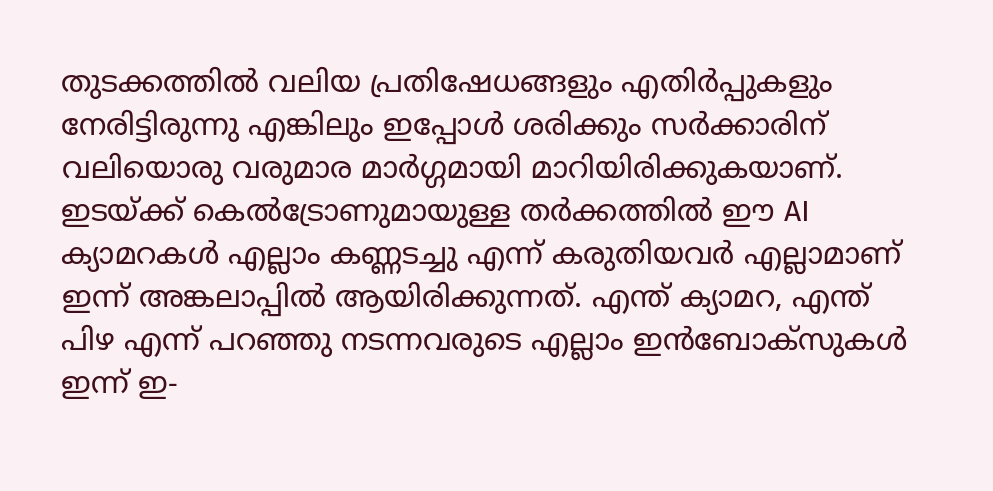തുടക്കത്തിൽ വലിയ പ്രതിഷേധങ്ങളും എതിർപ്പുകളും നേരിട്ടിരുന്നു എങ്കിലും ഇപ്പോൾ ശരിക്കും സർക്കാരിന് വലിയൊരു വരുമാര മാർഗ്ഗമായി മാറിയിരിക്കുകയാണ്. ഇടയ്ക്ക് കെൽട്രോണുമായുള്ള തർക്കത്തിൽ ഈ AI ക്യാമറകൾ എല്ലാം കണ്ണടച്ചു എന്ന് കരുതിയവർ എല്ലാമാണ് ഇന്ന് അങ്കലാപ്പിൽ ആയിരിക്കുന്നത്. എന്ത് ക്യാമറ, എന്ത് പിഴ എന്ന് പറഞ്ഞു നടന്നവരുടെ എല്ലാം ഇൻബോക്സുകൾ ഇന്ന് ഇ-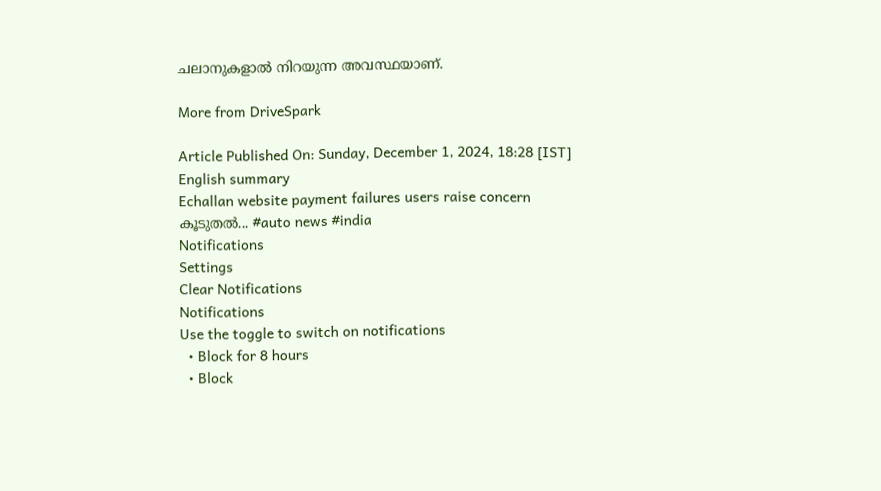ചലാനുകളാൽ നിറയുന്ന അവസ്ഥയാണ്.

More from DriveSpark

Article Published On: Sunday, December 1, 2024, 18:28 [IST]
English summary
Echallan website payment failures users raise concern
കൂടുതല്‍... #auto news #india
Notifications
Settings
Clear Notifications
Notifications
Use the toggle to switch on notifications
  • Block for 8 hours
  • Block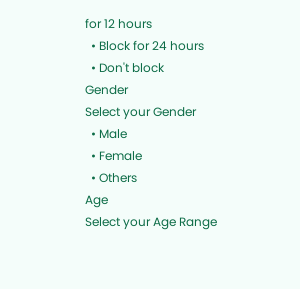for 12 hours
  • Block for 24 hours
  • Don't block
Gender
Select your Gender
  • Male
  • Female
  • Others
Age
Select your Age Range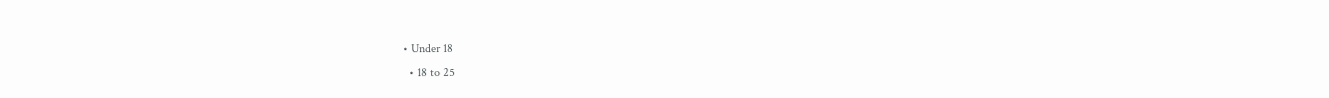• Under 18
  • 18 to 25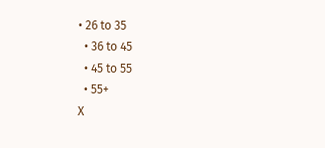• 26 to 35
  • 36 to 45
  • 45 to 55
  • 55+
X